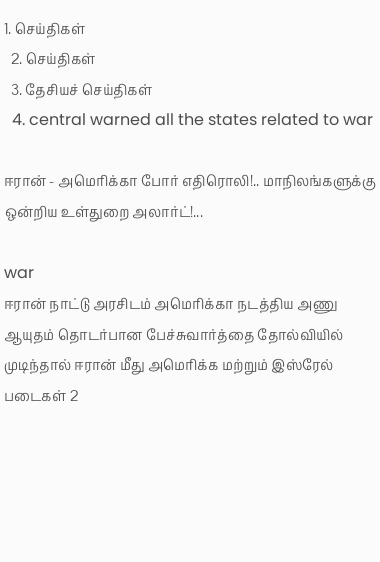1. செய்திகள்
  2. செய்திகள்
  3. தேசியச் செய்திகள்
  4. central warned all the states related to war

ஈரான் - அமெரிக்கா போர் எதிரொலி!.. மாநிலங்களுக்கு ஒன்றிய உள்துறை அலார்ட்!...

war
ஈரான் நாட்டு அரசிடம் அமெரிக்கா நடத்திய அணு ஆயுதம் தொடர்பான பேச்சுவார்த்தை தோல்வியில் முடிந்தால் ஈரான் மீது அமெரிக்க மற்றும் இஸ்ரேல் படைகள் 2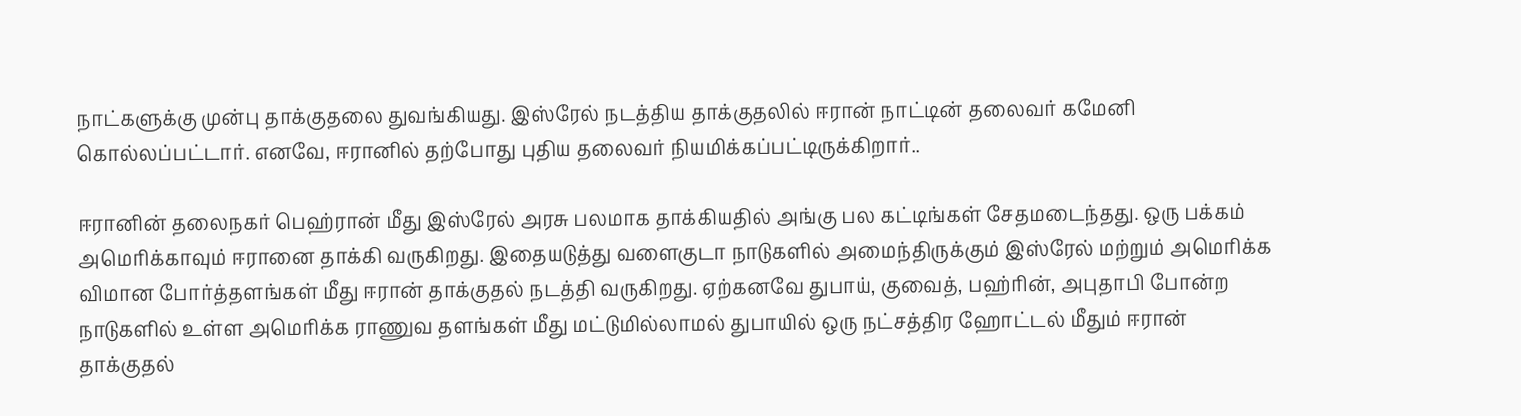நாட்களுக்கு முன்பு தாக்குதலை துவங்கியது. இஸ்ரேல் நடத்திய தாக்குதலில் ஈரான் நாட்டின் தலைவர் கமேனி கொல்லப்பட்டார். எனவே, ஈரானில் தற்போது புதிய தலைவர் நியமிக்கப்பட்டிருக்கிறார்..

ஈரானின் தலைநகர் பெஹ்ரான் மீது இஸ்ரேல் அரசு பலமாக தாக்கியதில் அங்கு பல கட்டிங்கள் சேதமடைந்தது. ஒரு பக்கம் அமெரிக்காவும் ஈரானை தாக்கி வருகிறது. இதையடுத்து வளைகுடா நாடுகளில் அமைந்திருக்கும் இஸ்ரேல் மற்றும் அமெரிக்க விமான போர்த்தளங்கள் மீது ஈரான் தாக்குதல் நடத்தி வருகிறது. ஏற்கனவே துபாய், குவைத், பஹ்ரின், அபுதாபி போன்ற நாடுகளில் உள்ள அமெரிக்க ராணுவ தளங்கள் மீது மட்டுமில்லாமல் துபாயில் ஒரு நட்சத்திர ஹோட்டல் மீதும் ஈரான் தாக்குதல்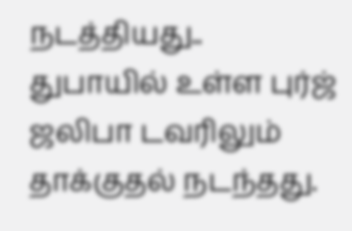நடத்தியது.. துபாயில் உள்ள புர்ஜ் ஜலிபா டவரிலும் தாக்குதல் நடந்தது.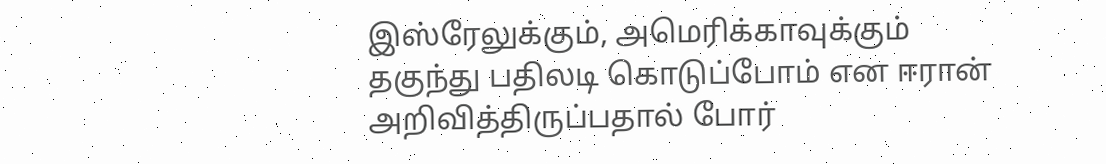இஸ்ரேலுக்கும், அமெரிக்காவுக்கும் தகுந்து பதிலடி கொடுப்போம் என ஈரான் அறிவித்திருப்பதால் போர்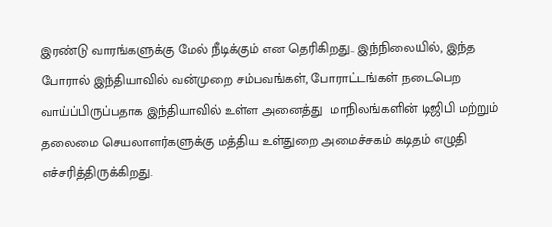இரண்டு வாரங்களுக்கு மேல் நீடிக்கும் என தெரிகிறது.. இந்நிலையில், இந்த போரால் இந்தியாவில் வன்முறை சம்பவங்கள், போராட்டங்கள் நடைபெற வாய்ப்பிருப்பதாக இந்தியாவில் உள்ள அனைத்து  மாநிலங்களின் டிஜிபி மற்றும் தலைமை செயலாளர்களுக்கு மத்திய உள்துறை அமைச்சகம் கடிதம் எழுதி எச்சரித்திருக்கிறது.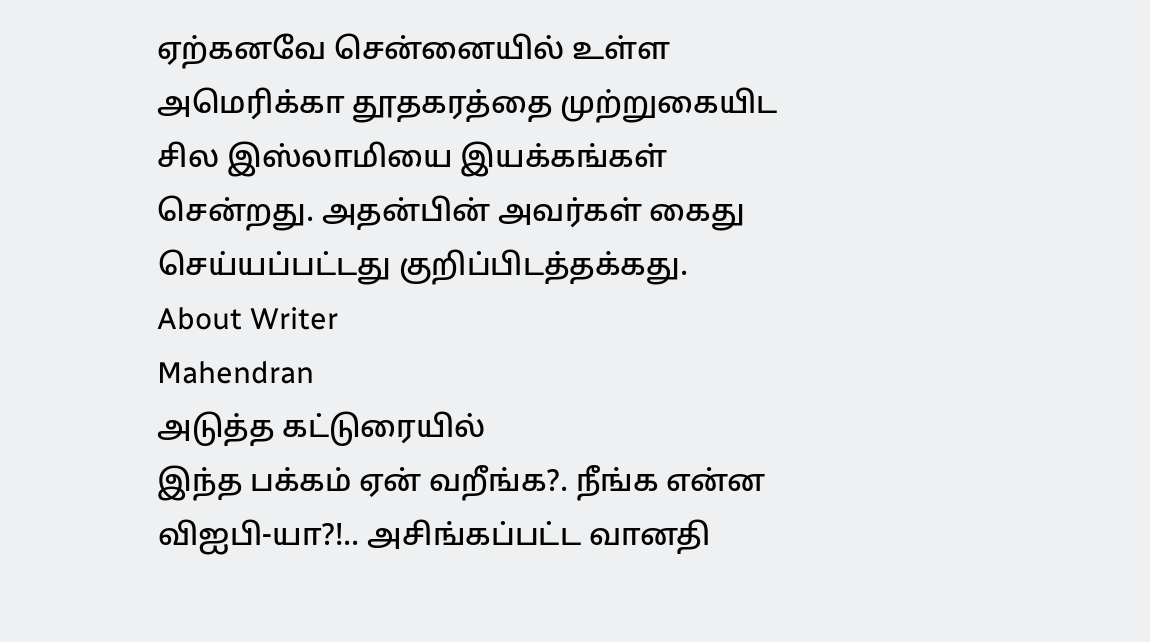ஏற்கனவே சென்னையில் உள்ள அமெரிக்கா தூதகரத்தை முற்றுகையிட சில இஸ்லாமியை இயக்கங்கள் சென்றது. அதன்பின் அவர்கள் கைது செய்யப்பட்டது குறிப்பிடத்தக்கது.
About Writer
Mahendran
அடுத்த கட்டுரையில்
இந்த பக்கம் ஏன் வறீங்க?. நீங்க என்ன விஐபி-யா?!.. அசிங்கப்பட்ட வானதி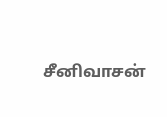சீனிவாசன்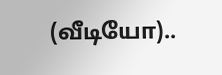(வீடியோ)..